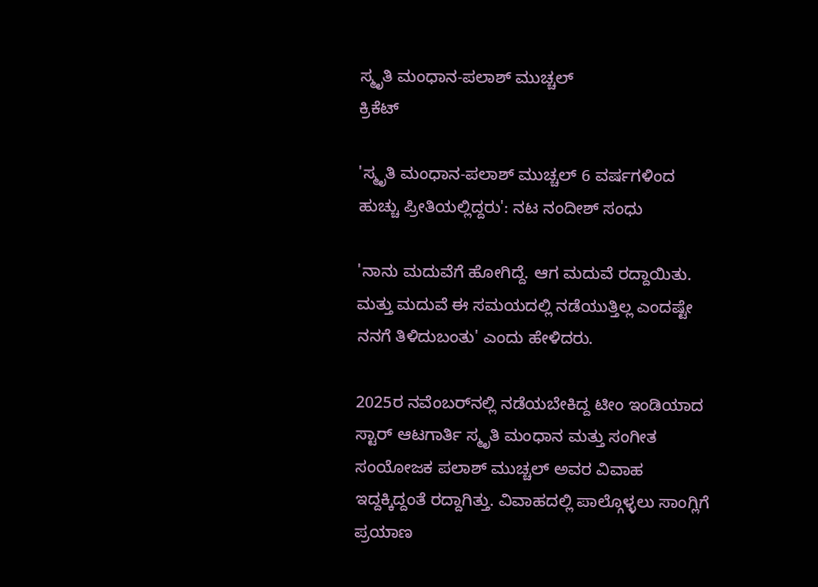ಸ್ಮೃತಿ ಮಂಧಾನ-ಪಲಾಶ್ ಮುಚ್ಚಲ್
ಕ್ರಿಕೆಟ್

'ಸ್ಮೃತಿ ಮಂಧಾನ-ಪಲಾಶ್ ಮುಚ್ಚಲ್ 6 ವರ್ಷಗಳಿಂದ ಹುಚ್ಚು ಪ್ರೀತಿಯಲ್ಲಿದ್ದರು': ನಟ ನಂದೀಶ್ ಸಂಧು

'ನಾನು ಮದುವೆಗೆ ಹೋಗಿದ್ದೆ. ಆಗ ಮದುವೆ ರದ್ದಾಯಿತು. ಮತ್ತು ಮದುವೆ ಈ ಸಮಯದಲ್ಲಿ ನಡೆಯುತ್ತಿಲ್ಲ ಎಂದಷ್ಟೇ ನನಗೆ ತಿಳಿದುಬಂತು' ಎಂದು ಹೇಳಿದರು.

2025ರ ನವೆಂಬರ್‌ನಲ್ಲಿ ನಡೆಯಬೇಕಿದ್ದ ಟೀಂ ಇಂಡಿಯಾದ ಸ್ಟಾರ್ ಆಟಗಾರ್ತಿ ಸ್ಮೃತಿ ಮಂಧಾನ ಮತ್ತು ಸಂಗೀತ ಸಂಯೋಜಕ ಪಲಾಶ್ ಮುಚ್ಚಲ್ ಅವರ ವಿವಾಹ ಇದ್ದಕ್ಕಿದ್ದಂತೆ ರದ್ದಾಗಿತ್ತು. ವಿವಾಹದಲ್ಲಿ ಪಾಲ್ಗೊಳ್ಳಲು ಸಾಂಗ್ಲಿಗೆ ಪ್ರಯಾಣ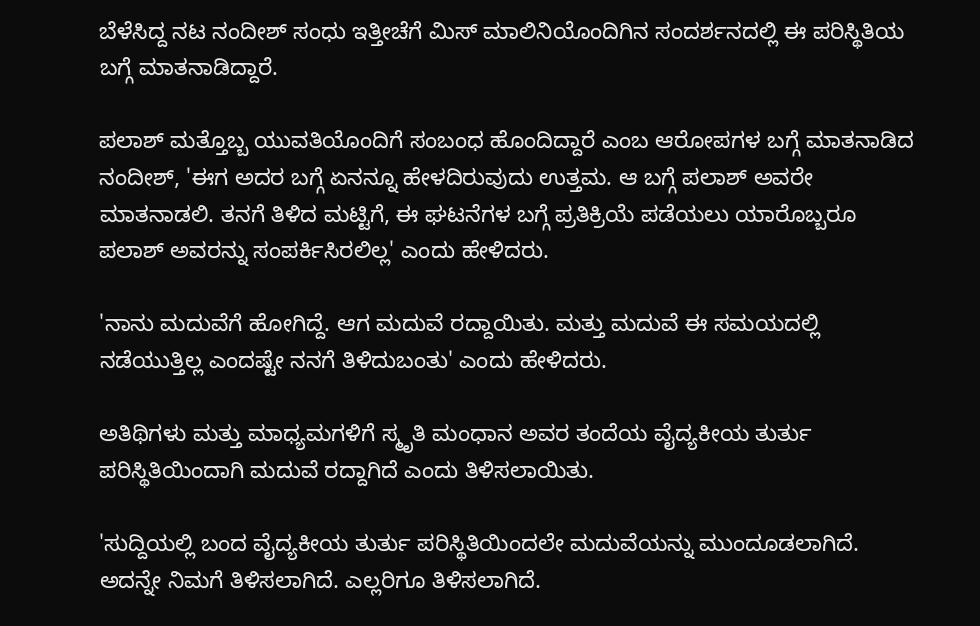ಬೆಳೆಸಿದ್ದ ನಟ ನಂದೀಶ್ ಸಂಧು ಇತ್ತೀಚೆಗೆ ಮಿಸ್ ಮಾಲಿನಿಯೊಂದಿಗಿನ ಸಂದರ್ಶನದಲ್ಲಿ ಈ ಪರಿಸ್ಥಿತಿಯ ಬಗ್ಗೆ ಮಾತನಾಡಿದ್ದಾರೆ.

ಪಲಾಶ್ ಮತ್ತೊಬ್ಬ ಯುವತಿಯೊಂದಿಗೆ ಸಂಬಂಧ ಹೊಂದಿದ್ದಾರೆ ಎಂಬ ಆರೋಪಗಳ ಬಗ್ಗೆ ಮಾತನಾಡಿದ ನಂದೀಶ್, 'ಈಗ ಅದರ ಬಗ್ಗೆ ಏನನ್ನೂ ಹೇಳದಿರುವುದು ಉತ್ತಮ. ಆ ಬಗ್ಗೆ ಪಲಾಶ್ ಅವರೇ ಮಾತನಾಡಲಿ. ತನಗೆ ತಿಳಿದ ಮಟ್ಟಿಗೆ, ಈ ಘಟನೆಗಳ ಬಗ್ಗೆ ಪ್ರತಿಕ್ರಿಯೆ ಪಡೆಯಲು ಯಾರೊಬ್ಬರೂ ಪಲಾಶ್ ಅವರನ್ನು ಸಂಪರ್ಕಿಸಿರಲಿಲ್ಲ' ಎಂದು ಹೇಳಿದರು.

'ನಾನು ಮದುವೆಗೆ ಹೋಗಿದ್ದೆ. ಆಗ ಮದುವೆ ರದ್ದಾಯಿತು. ಮತ್ತು ಮದುವೆ ಈ ಸಮಯದಲ್ಲಿ ನಡೆಯುತ್ತಿಲ್ಲ ಎಂದಷ್ಟೇ ನನಗೆ ತಿಳಿದುಬಂತು' ಎಂದು ಹೇಳಿದರು.

ಅತಿಥಿಗಳು ಮತ್ತು ಮಾಧ್ಯಮಗಳಿಗೆ ಸ್ಮೃತಿ ಮಂಧಾನ ಅವರ ತಂದೆಯ ವೈದ್ಯಕೀಯ ತುರ್ತು ಪರಿಸ್ಥಿತಿಯಿಂದಾಗಿ ಮದುವೆ ರದ್ದಾಗಿದೆ ಎಂದು ತಿಳಿಸಲಾಯಿತು.

'ಸುದ್ದಿಯಲ್ಲಿ ಬಂದ ವೈದ್ಯಕೀಯ ತುರ್ತು ಪರಿಸ್ಥಿತಿಯಿಂದಲೇ ಮದುವೆಯನ್ನು ಮುಂದೂಡಲಾಗಿದೆ. ಅದನ್ನೇ ನಿಮಗೆ ತಿಳಿಸಲಾಗಿದೆ. ಎಲ್ಲರಿಗೂ ತಿಳಿಸಲಾಗಿದೆ.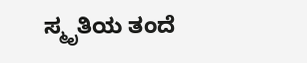ಸ್ಮೃತಿಯ ತಂದೆ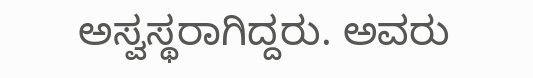ಅಸ್ವಸ್ಥರಾಗಿದ್ದರು. ಅವರು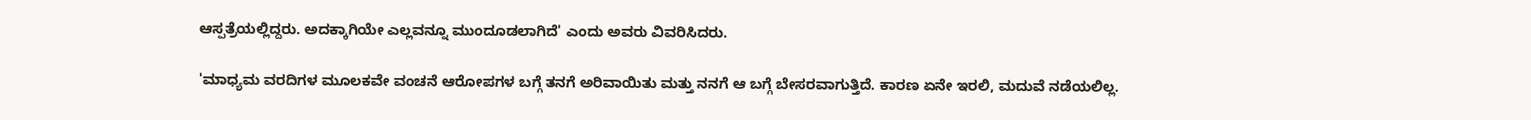ಆಸ್ಪತ್ರೆಯಲ್ಲಿದ್ದರು. ಅದಕ್ಕಾಗಿಯೇ ಎಲ್ಲವನ್ನೂ ಮುಂದೂಡಲಾಗಿದೆ' ಎಂದು ಅವರು ವಿವರಿಸಿದರು.

'ಮಾಧ್ಯಮ ವರದಿಗಳ ಮೂಲಕವೇ ವಂಚನೆ ಆರೋಪಗಳ ಬಗ್ಗೆ ತನಗೆ ಅರಿವಾಯಿತು ಮತ್ತು ನನಗೆ ಆ ಬಗ್ಗೆ ಬೇಸರವಾಗುತ್ತಿದೆ. ಕಾರಣ ಏನೇ ಇರಲಿ, ಮದುವೆ ನಡೆಯಲಿಲ್ಲ.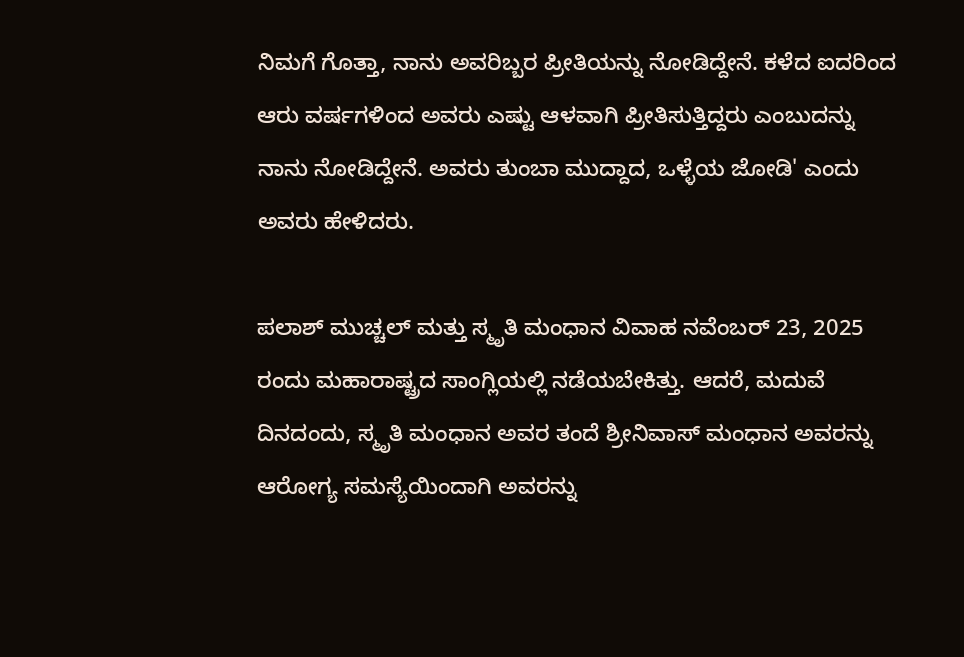ನಿಮಗೆ ಗೊತ್ತಾ, ನಾನು ಅವರಿಬ್ಬರ ಪ್ರೀತಿಯನ್ನು ನೋಡಿದ್ದೇನೆ. ಕಳೆದ ಐದರಿಂದ ಆರು ವರ್ಷಗಳಿಂದ ಅವರು ಎಷ್ಟು ಆಳವಾಗಿ ಪ್ರೀತಿಸುತ್ತಿದ್ದರು ಎಂಬುದನ್ನು ನಾನು ನೋಡಿದ್ದೇನೆ. ಅವರು ತುಂಬಾ ಮುದ್ದಾದ, ಒಳ್ಳೆಯ ಜೋಡಿ' ಎಂದು ಅವರು ಹೇಳಿದರು.

ಪಲಾಶ್ ಮುಚ್ಚಲ್ ಮತ್ತು ಸ್ಮೃತಿ ಮಂಧಾನ ವಿವಾಹ ನವೆಂಬರ್ 23, 2025 ರಂದು ಮಹಾರಾಷ್ಟ್ರದ ಸಾಂಗ್ಲಿಯಲ್ಲಿ ನಡೆಯಬೇಕಿತ್ತು. ಆದರೆ, ಮದುವೆ ದಿನದಂದು, ಸ್ಮೃತಿ ಮಂಧಾನ ಅವರ ತಂದೆ ಶ್ರೀನಿವಾಸ್ ಮಂಧಾನ ಅವರನ್ನು ಆರೋಗ್ಯ ಸಮಸ್ಯೆಯಿಂದಾಗಿ ಅವರನ್ನು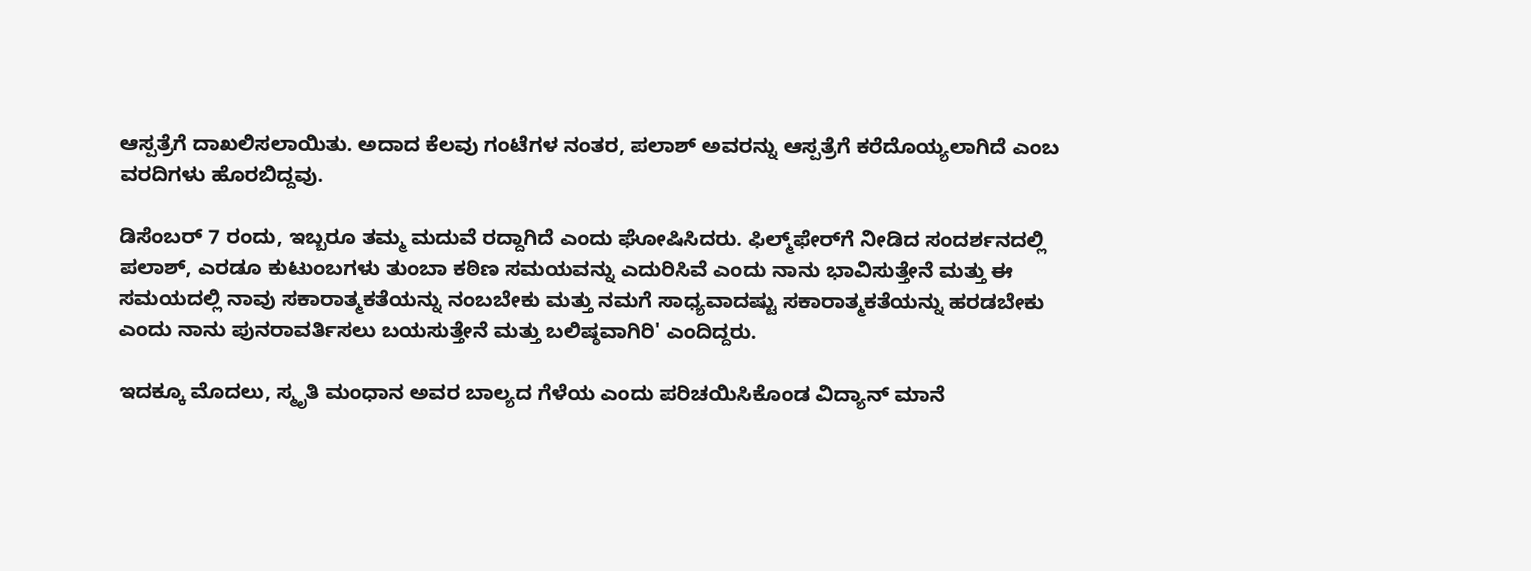ಆಸ್ಪತ್ರೆಗೆ ದಾಖಲಿಸಲಾಯಿತು. ಅದಾದ ಕೆಲವು ಗಂಟೆಗಳ ನಂತರ, ಪಲಾಶ್ ಅವರನ್ನು ಆಸ್ಪತ್ರೆಗೆ ಕರೆದೊಯ್ಯಲಾಗಿದೆ ಎಂಬ ವರದಿಗಳು ಹೊರಬಿದ್ದವು.

ಡಿಸೆಂಬರ್ 7 ರಂದು, ಇಬ್ಬರೂ ತಮ್ಮ ಮದುವೆ ರದ್ದಾಗಿದೆ ಎಂದು ಘೋಷಿಸಿದರು. ಫಿಲ್ಮ್‌ಫೇರ್‌ಗೆ ನೀಡಿದ ಸಂದರ್ಶನದಲ್ಲಿ ಪಲಾಶ್, ಎರಡೂ ಕುಟುಂಬಗಳು ತುಂಬಾ ಕಠಿಣ ಸಮಯವನ್ನು ಎದುರಿಸಿವೆ ಎಂದು ನಾನು ಭಾವಿಸುತ್ತೇನೆ ಮತ್ತು ಈ ಸಮಯದಲ್ಲಿ ನಾವು ಸಕಾರಾತ್ಮಕತೆಯನ್ನು ನಂಬಬೇಕು ಮತ್ತು ನಮಗೆ ಸಾಧ್ಯವಾದಷ್ಟು ಸಕಾರಾತ್ಮಕತೆಯನ್ನು ಹರಡಬೇಕು ಎಂದು ನಾನು ಪುನರಾವರ್ತಿಸಲು ಬಯಸುತ್ತೇನೆ ಮತ್ತು ಬಲಿಷ್ಠವಾಗಿರಿ' ಎಂದಿದ್ದರು.

ಇದಕ್ಕೂ ಮೊದಲು, ಸ್ಮೃತಿ ಮಂಧಾನ ಅವರ ಬಾಲ್ಯದ ಗೆಳೆಯ ಎಂದು ಪರಿಚಯಿಸಿಕೊಂಡ ವಿದ್ಯಾನ್ ಮಾನೆ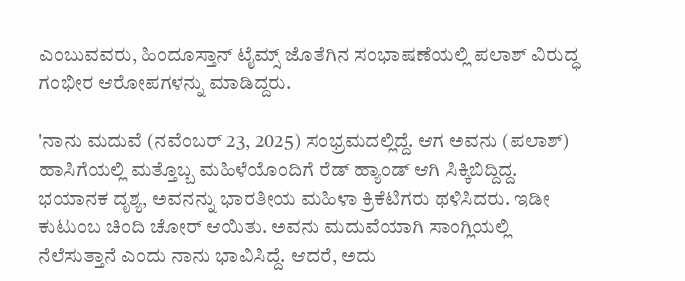ಎಂಬುವವರು, ಹಿಂದೂಸ್ತಾನ್ ಟೈಮ್ಸ್ ಜೊತೆಗಿನ ಸಂಭಾಷಣೆಯಲ್ಲಿ ಪಲಾಶ್ ವಿರುದ್ಧ ಗಂಭೀರ ಆರೋಪಗಳನ್ನು ಮಾಡಿದ್ದರು.

'ನಾನು ಮದುವೆ (ನವೆಂಬರ್ 23, 2025) ಸಂಭ್ರಮದಲ್ಲಿದ್ದೆ. ಆಗ ಅವನು (ಪಲಾಶ್) ಹಾಸಿಗೆಯಲ್ಲಿ ಮತ್ತೊಬ್ಬ ಮಹಿಳೆಯೊಂದಿಗೆ ರೆಡ್ ಹ್ಯಾಂಡ್ ಆಗಿ ಸಿಕ್ಕಿಬಿದ್ದಿದ್ದ. ಭಯಾನಕ ದೃಶ್ಯ, ಅವನನ್ನು ಭಾರತೀಯ ಮಹಿಳಾ ಕ್ರಿಕೆಟಿಗರು ಥಳಿಸಿದರು. ಇಡೀ ಕುಟುಂಬ ಚಿಂದಿ ಚೋರ್ ಆಯಿತು. ಅವನು ಮದುವೆಯಾಗಿ ಸಾಂಗ್ಲಿಯಲ್ಲಿ ನೆಲೆಸುತ್ತಾನೆ ಎಂದು ನಾನು ಭಾವಿಸಿದ್ದೆ. ಆದರೆ, ಅದು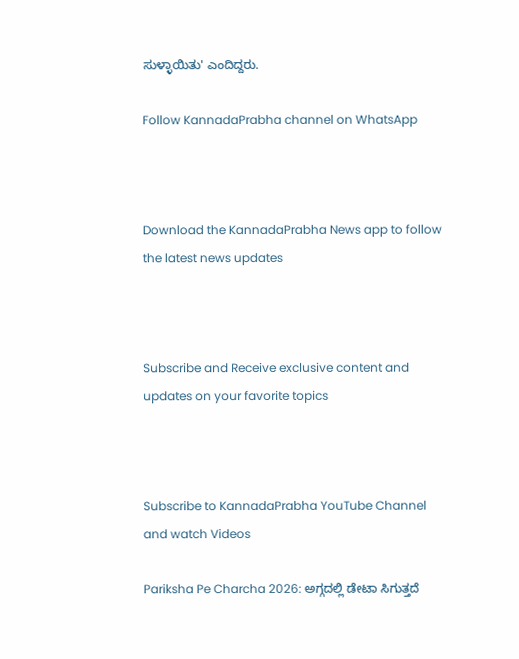ಸುಳ್ಳಾಯಿತು' ಎಂದಿದ್ದರು.

Follow KannadaPrabha channel on WhatsApp



Download the KannadaPrabha News app to follow the latest news updates



Subscribe and Receive exclusive content and updates on your favorite topics



Subscribe to KannadaPrabha YouTube Channel and watch Videos

Pariksha Pe Charcha 2026: ಅಗ್ಗದಲ್ಲಿ ಡೇಟಾ ಸಿಗುತ್ತದೆ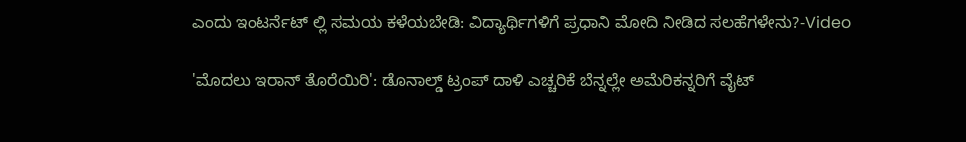ಎಂದು ಇಂಟರ್ನೆಟ್ ಲ್ಲಿ ಸಮಯ ಕಳೆಯಬೇಡಿ: ವಿದ್ಯಾರ್ಥಿಗಳಿಗೆ ಪ್ರಧಾನಿ ಮೋದಿ ನೀಡಿದ ಸಲಹೆಗಳೇನು?-Video

'ಮೊದಲು ಇರಾನ್ ತೊರೆಯಿರಿ': ಡೊನಾಲ್ಡ್ ಟ್ರಂಪ್ ದಾಳಿ ಎಚ್ಚರಿಕೆ ಬೆನ್ನಲ್ಲೇ ಅಮೆರಿಕನ್ನರಿಗೆ ವೈಟ್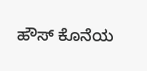ಹೌಸ್ ಕೊನೆಯ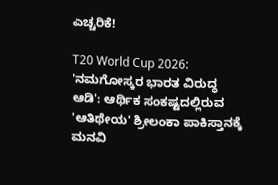ಎಚ್ಚರಿಕೆ!

T20 World Cup 2026: 'ನಮಗೋಸ್ಕರ ಭಾರತ ವಿರುದ್ಧ ಆಡಿ': ಆರ್ಥಿಕ ಸಂಕಷ್ಟದಲ್ಲಿರುವ 'ಆತಿಥೇಯ' ಶ್ರೀಲಂಕಾ ಪಾಕಿಸ್ತಾನಕ್ಕೆ ಮನವಿ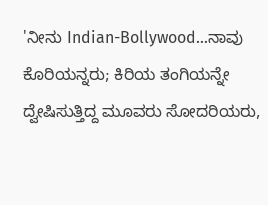'ನೀನು Indian-Bollywood...ನಾವು ಕೊರಿಯನ್ನರು; ಕಿರಿಯ ತಂಗಿಯನ್ನೇ ದ್ವೇಷಿಸುತ್ತಿದ್ದ ಮೂವರು ಸೋದರಿಯರು,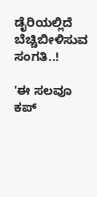ಡೈರಿಯಲ್ಲಿದೆ ಬೆಚ್ಚಿಬೀಳಿಸುವ ಸಂಗತಿ..!

'ಈ ಸಲವೂ ಕಪ್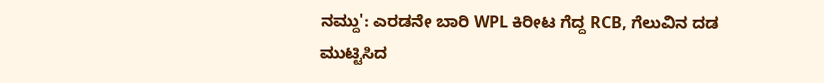ನಮ್ದು': ಎರಡನೇ ಬಾರಿ WPL ಕಿರೀಟ ಗೆದ್ದ RCB, ಗೆಲುವಿನ ದಡ ಮುಟ್ಟಿಸಿದ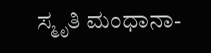ಸ್ಮೃತಿ ಮಂಧಾನಾ-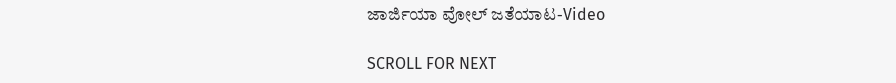ಜಾರ್ಜಿಯಾ ವೋಲ್ ಜತೆಯಾಟ-Video

SCROLL FOR NEXT